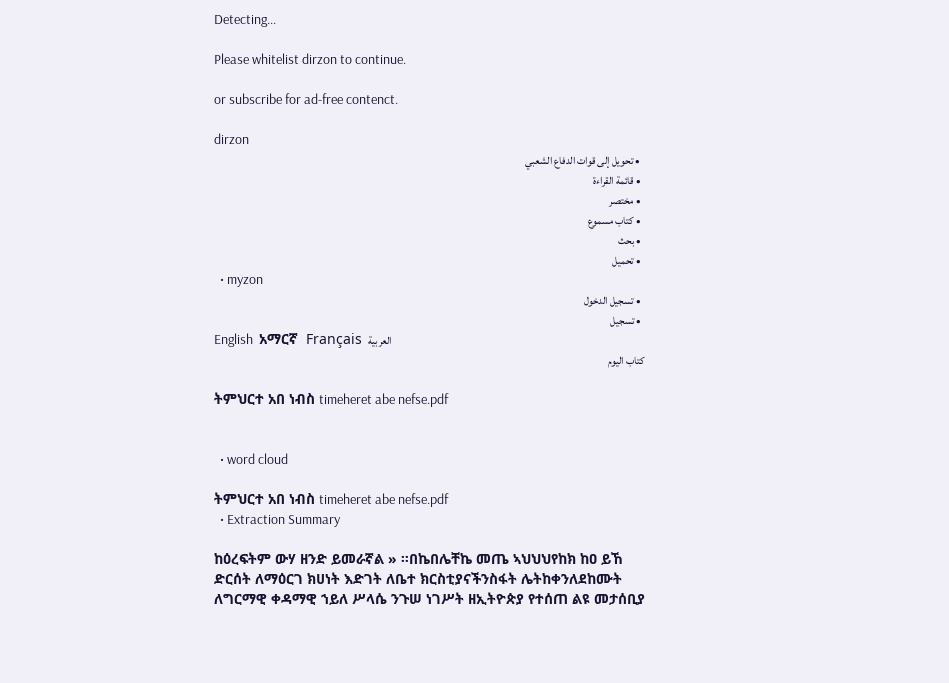Detecting...

Please whitelist dirzon to continue.

or subscribe for ad-free contenct.

dirzon
  • تحويل إلى قوات الدفاع الشعبي
  • قائمة القراءة
  • مختصر
  • كتاب مسموع
  • بحث
  • تحميل
  • myzon
  • تسجيل الدخول
  • تسجيل
English  አማርኛ  Français  العربية
كتاب اليوم

ትምህርተ አበ ነብስ timeheret abe nefse.pdf


  • word cloud

ትምህርተ አበ ነብስ timeheret abe nefse.pdf
  • Extraction Summary

ከዕረፍትም ውሃ ዘንድ ይመራኛል » ።በኬበሌቸኬ መጤ ኣህህህየከክ ከዐ ይኸ ድርሰት ለማዕርገ ክሀነት እድገት ለቤተ ክርስቲያናችንስፋት ሌትከቀንለደከሙት ለግርማዊ ቀዳማዊ ኀይለ ሥላሴ ንጉሠ ነገሥት ዘኢትዮጵያ የተሰጠ ልዩ መታሰቢያ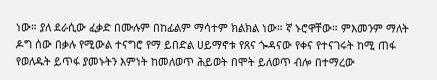ነው። ያለ ደራሲው ፈቃድ በሙሉም በከፊልም ማሳተም ክልክል ነው። ኛ ኑሮዋቸው። ምእመንም ማለት ዶግ ሰው በቃሉ የሚውል ተናግሮ የማ ይበድል ሀይማኖቱ የጸና ጐዳናው የቀና የተናገሩት ከሚ ጠፋ የወለዱት ይጥፋ ያመኑትን እምነት ከመለወጥ ሕይወት በሞት ይለወጥ ብሎ በተማረው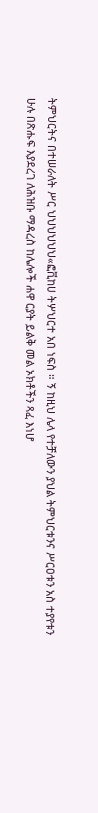ትምህርትና በተሠራለት ሥር ህህህህህህ«ፎቪከሀ ትሦህርተ አበ ነፍስ ። ኝ ከዚህ ሌላ የተቻለውን ያህል ትምህርቱንና ሥርዐቱን አስ ተያየቱን ሁሉ በጽሑፍ እያደረገ ለሕዝቡ ማዳረስ ከሌሎች ሐዋ ርያት ይልቅ መል ኦክቶችን ጻፈ እነሆ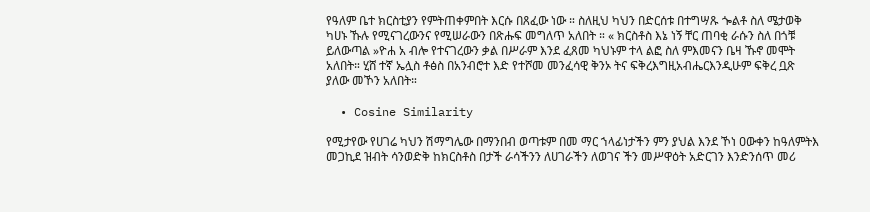የዓለም ቤተ ክርስቲያን የምትጠቀምበት እርሱ በጸፈው ነው ። ስለዚህ ካህን በድርሰቱ በተግሣጹ ጐልቶ ስለ ሜታወቅ ካሀኑ ኹሉ የሚናገረውንና የሚሠራውን በጽሑፍ መግለጥ አለበት ። « ክርስቶስ እኔ ነኝ ቸር ጠባቂ ራሱን ስለ በጎቹ ይለውጣል »ዮሐ አ ብሎ የተናገረውን ቃል በሥራም እንደ ፈጸመ ካህኑም ተላ ልፎ ስለ ምእመናን ቤዛ ኹኖ መሞት አለበት። ሂሸ ተኛ ኤሏስ ቶፅስ በአንብሮተ እድ የተሾመ መንፈሳዊ ቅንኦ ትና ፍቅረእግዚአብሔርእንዲሁም ፍቅረ ቧጽ ያለው መኾን አለበት።

  • Cosine Similarity

የሚታየው የሀገሬ ካህን ሽማግሌው በማንበብ ወጣቱም በመ ማር ኀላፊነታችን ምን ያህል እንደ ኾነ ዐውቀን ከዓለምትእ መጋኪደ ዝብት ሳንወድቅ ከክርስቶስ በታች ራሳችንን ለሀገራችን ለወገና ችን መሥዋዕት አድርገን እንድንሰጥ መሪ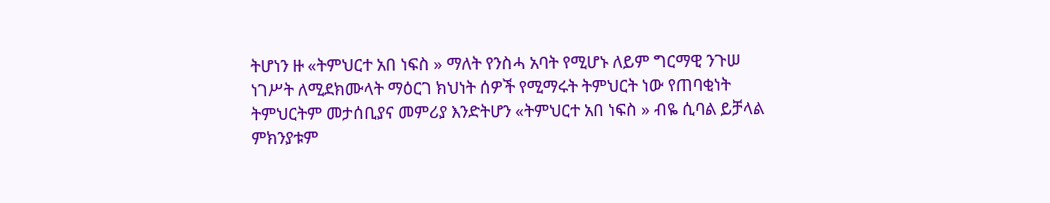ትሆነን ዙ «ትምህርተ አበ ነፍስ » ማለት የንስሓ አባት የሚሆኑ ለይም ግርማዊ ንጉሠ ነገሥት ለሚደክሙላት ማዕርገ ክህነት ሰዎች የሚማሩት ትምህርት ነው የጠባቂነት ትምህርትም መታሰቢያና መምሪያ እንድትሆን «ትምህርተ አበ ነፍስ » ብዬ ሲባል ይቻላል ምክንያቱም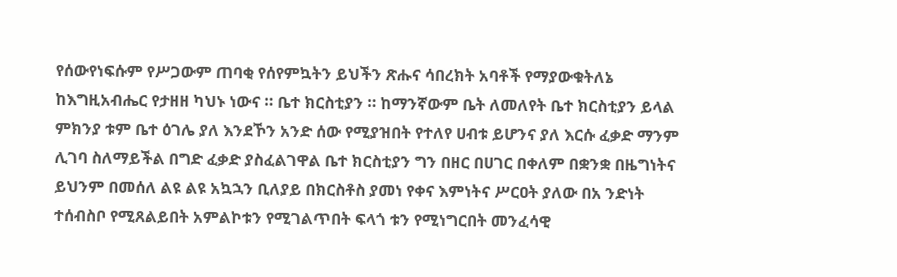የሰውየነፍሱም የሥጋውም ጠባቂ የሰየምኳትን ይህችን ጽሑና ሳበረክት አባቶች የማያውቁትለኔ ከእግዚአብሔር የታዘዘ ካህኑ ነውና ። ቤተ ክርስቲያን ። ከማንኛውም ቤት ለመለየት ቤተ ክርስቲያን ይላል ምክንያ ቱም ቤተ ዕገሌ ያለ እንደኾን አንድ ሰው የሚያዝበት የተለየ ሀብቱ ይሆንና ያለ እርሱ ፈቃድ ማንም ሊገባ ስለማይችል በግድ ፈቃድ ያስፈልገዋል ቤተ ክርስቲያን ግን በዘር በሀገር በቀለም በቋንቋ በዜግነትና ይህንም በመሰለ ልዩ ልዩ አኳኋን ቢለያይ በክርስቶስ ያመነ የቀና እምነትና ሥርዐት ያለው በአ ንድነት ተሰብስቦ የሚጸልይበት አምልኮቱን የሚገልጥበት ፍላጎ ቱን የሚነግርበት መንፈሳዊ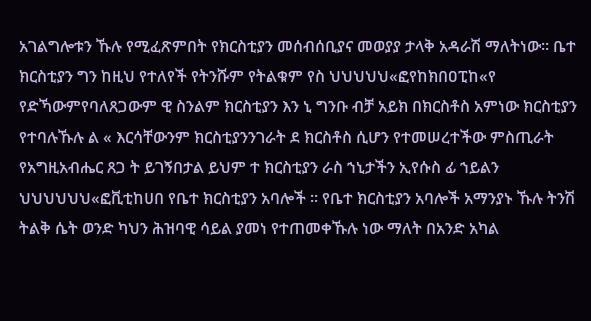አገልግሎቱን ኹሉ የሚፈጽምበት የክርስቲያን መሰብሰቢያና መወያያ ታላቅ አዳራሽ ማለትነው። ቤተ ክርስቲያን ግን ከዚህ የተለየች የትንሹም የትልቁም የስ ህህህህህ«ፎየከክበዐፒከ«የ የድኻውምየባለጸጋውም ዊ ስንልም ክርስቲያን እን ኒ ግንቡ ብቻ አይክ በክርስቶስ አምነው ክርስቲያን የተባሉኹሉ ል « እርሳቸውንም ክርስቲያንንገራት ደ ክርስቶስ ሲሆን የተመሠረተችው ምስጢራት የአግዚአብሔር ጸጋ ት ይገኝበታል ይህም ተ ክርስቲያን ራስ ኀኒታችን ኢየሱስ ፊ ኀይልን ህህህህህህ«ፎቪቲከሀበ የቤተ ክርስቲያን አባሎች ። የቤተ ክርስቲያን አባሎች አማንያኑ ኹሉ ትንሽ ትልቅ ሴት ወንድ ካህን ሕዝባዊ ሳይል ያመነ የተጠመቀኹሉ ነው ማለት በአንድ አካል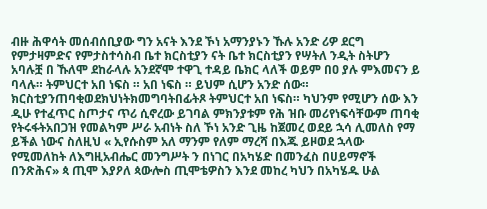ብዙ ሕዋሳት መሰብሰቢያው ግን አናት እንደ ኾነ አማንያኑን ኹሉ አንድ ሪዎ ደርግ የምታዛምድና የምታስተሳስብ ቤተ ክርስቲያን ናት ቤተ ክርስቲያን የሣትለ ንዲት ስትሆን አባሉቿ በ ኹለሞ ደከራላሉ አንደኛሞ ተዋጊ ተዳይ ቤክር ላለች ወይም በዐ ያሉ ምእመናን ይ ባላሉ። ትምህርተ አበ ነፍስ ። አበ ነፍስ ። ይህም ሲሆን አንድ ሰው። ክርስቲያንጠባቂወደክህነትክመግባትበፊትጾ ትምህርተ አበ ነፍስ። ካህንም የሚሆን ሰው እን ዲሁ የተፈጥር ስጦታና ጥሪ ሲኖረው ይገባል ምክንያቱም የሕ ዝቡ መሪየነፍሳቸውም ጠባቂ የትሩፋትአበጋዝ የመልካም ሥራ አብነት ስለ ኾነ አንድ ጊዜ ከጀመረ ወደይ ኋሳ ሊመለስ የማ ይችል ነውና ስለዚህ « ኢየሱስም አለ ማንም የለም ማረሻ በእጁ ይዞወደ ኋላው የሚመለከት ለእግዚአብሔር መንግሥት ን በነገር በአካሄድ በመንፈስ በሀይማኖች በንጽሕና» ጳ ጢሞ እያዖለ ጳውሎስ ጢሞቴዎስን እንደ መከረ ካህን በአካሄዱ ሁል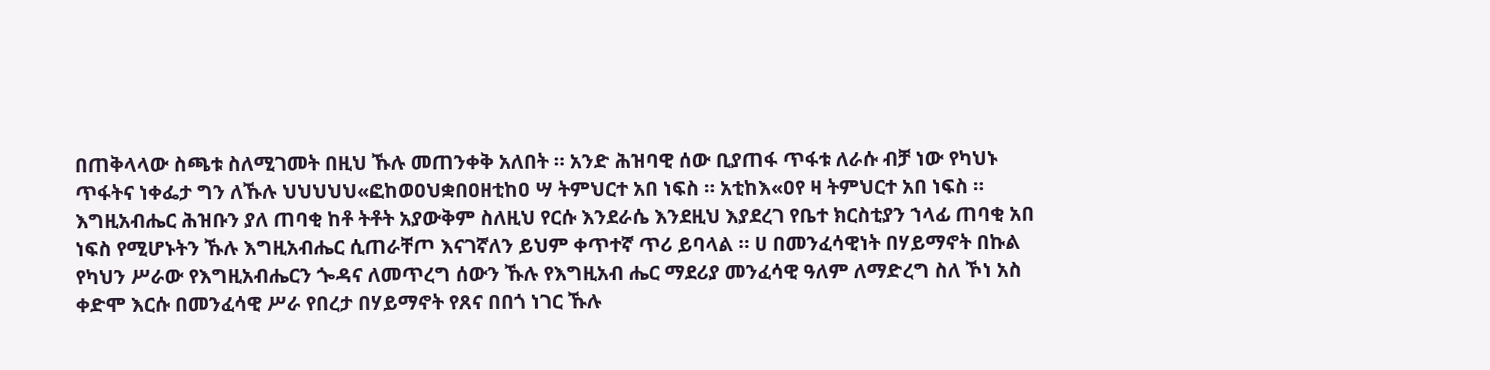በጠቅላላው ስጫቱ ስለሚገመት በዚህ ኹሉ መጠንቀቅ አለበት ። አንድ ሕዝባዊ ሰው ቢያጠፋ ጥፋቱ ለራሱ ብቻ ነው የካህኑ ጥፋትና ነቀፌታ ግን ለኹሉ ህህህህህ«ፎከወዐህቋበዐዘቲከዐ ሣ ትምህርተ አበ ነፍስ ። አቲከእ«ዐየ ዛ ትምህርተ አበ ነፍስ ። እግዚአብሔር ሕዝቡን ያለ ጠባቂ ከቶ ትቶት አያውቅም ስለዚህ የርሱ እንደራሴ እንደዚህ እያደረገ የቤተ ክርስቲያን ኀላፊ ጠባቂ አበ ነፍስ የሚሆኑትን ኹሉ እግዚአብሔር ሲጠራቸጦ እናገኛለን ይህም ቀጥተኛ ጥሪ ይባላል ። ሀ በመንፈሳዊነት በሃይማኖት በኩል የካህን ሥራው የእግዚአብሔርን ጐዳና ለመጥረግ ሰውን ኹሉ የእግዚአብ ሔር ማደሪያ መንፈሳዊ ዓለም ለማድረግ ስለ ኾነ አስ ቀድሞ እርሱ በመንፈሳዊ ሥራ የበረታ በሃይማኖት የጸና በበጎ ነገር ኹሉ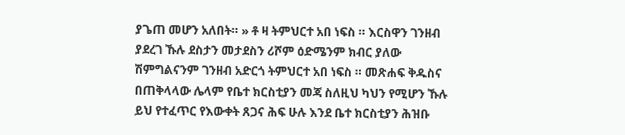ያጌጠ መሆን አለበት። » ቶ ዛ ትምህርተ አበ ነፍስ ። እርስዋን ገንዘብ ያደረገ ኹሉ ደስታን መታደስን ሪሾም ዕድሜንም ክብር ያለው ሽምግልናንም ገንዘብ አድርጎ ትምህርተ አበ ነፍስ ። መጽሐፍ ቅዱስና በጠቅላላው ሌላም የቤተ ክርስቲያን መጃ ስለዚህ ካህን የሚሆን ኹሉ ይህ የተፈጥር የእውቀት ጸጋና ሕፍ ሁሉ እንደ ቤተ ክርስቲያን ሕዝቡ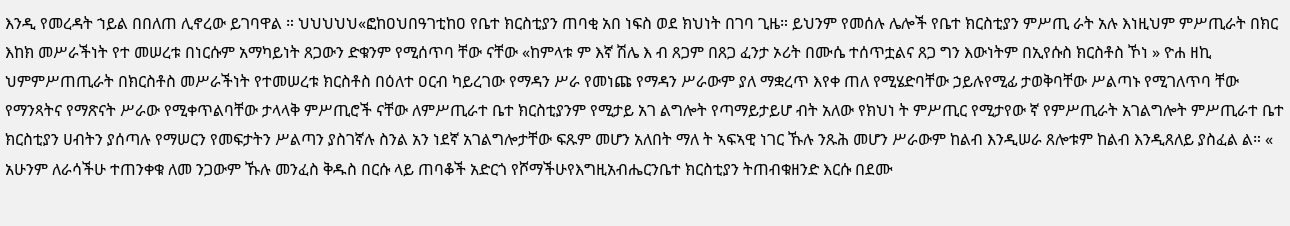እንዲ የመረዳት ኀይል በበለጠ ሊኖረው ይገባዋል ። ህህህህህ«ፎከዐህበዓገቲከዐ የቤተ ክርስቲያን ጠባቂ አበ ነፍስ ወደ ክህነት በገባ ጊዜ። ይህንም የመሰሉ ሌሎች የቤተ ክርስቲያን ምሥጢ ራት አሉ እነዚህም ምሥጢራት በክር እከክ መሥራችነት የተ መሠረቱ በነርሱም አማካይነት ጸጋውን ድቁንም የሚሰጥባ ቸው ናቸው «ከምላቱ ም እኛ ሽሌ እ ብ ጸጋም በጸጋ ፈንታ ኦሪት በሙሴ ተሰጥቷልና ጸጋ ግን እውነትም በኢየሱስ ክርስቶስ ኾነ » ዮሐ ዘኪ ህምምሥጠጢራት በክርስቶስ መሥራችነት የተመሠረቱ ክርስቶስ በዕለተ ዐርብ ካይረገው የማዳን ሥራ የመነጩ የማዳን ሥራውም ያለ ማቋረጥ እየቀ ጠለ የሚሄድባቸው ኃይሉየሚፊ ታወቅባቸው ሥልጣኑ የሚገለጥባ ቸው የማንጻትና የማጽናት ሥራው የሚቀጥልባቸው ታላላቅ ምሥጢሮች ናቸው ለምሥጢራተ ቤተ ክርስቲያንም የሚታይ አገ ልግሎት የጣማይታይሆ ብት አለው የክህነ ት ምሥጢር የሚታየው ኛ የምሥጢራት አገልግሎት ምሥጢራተ ቤተ ክርስቲያን ሀብትን ያሰጣሉ የማሠርን የመፍታትን ሥልጣን ያስገኛሉ ስንል አን ነደኛ አገልግሎታቸው ፍጹም መሆን አለበት ማለ ት ኣፍኣዊ ነገር ኹሉ ንጹሕ መሆን ሥራውም ከልብ እንዲሠራ ጸሎቱም ከልብ እንዲጸለይ ያስፈል ል። « አሁንም ለራሳችሁ ተጠንቀቁ ለመ ንጋውም ኹሉ መንፈስ ቅዱስ በርሱ ላይ ጠባቆች አድርጎ የሾማችሁየእግዚአብሔርንቤተ ክርስቲያን ትጠብቁዘንድ እርሱ በደሙ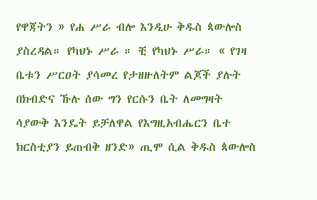የዋጃትን » የሐ ሥራ ብሎ እንዲሁ ቅዱስ ጳውሎስ ያስረዳል። የካህኑ ሥራ ። ቺ የካህኑ ሥራ። « የገዛ ቤቱን ሥርዐት ያሳመረ የታዘዙለትም ልጆች ያሉት በክብድና ኹሉ ሰው ግን የርሱን ቤት ለመግዛት ሳያውቅ እንዴት ይቻለዋል የእግዚአብሔርን ቤተ ክርስቲያን ይጠብቅ ዘንድ» ጢሞ ሲል ቅዱስ ጳውሎስ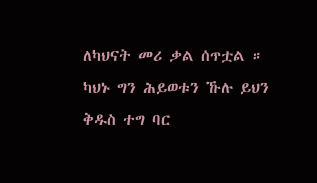ለካህናት መሪ ቃል ሰጥቷል ። ካህኑ ግን ሕይወቱን ኹሉ ይህን ቅዱስ ተግ ባር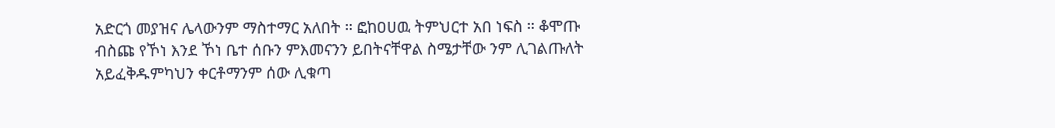አድርጎ መያዝና ሌላውንም ማስተማር አለበት ። ፎከዐሀዉ ትምህርተ አበ ነፍስ ። ቆሞጡ ብስጩ የኾነ እንደ ኾነ ቤተ ሰቡን ምእመናንን ይበትናቸዋል ስሜታቸው ንም ሊገልጡለት አይፈቅዱምካህን ቀርቶማንም ሰው ሊቁጣ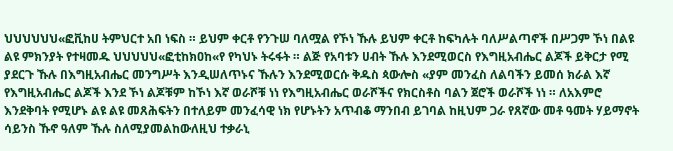ህህህህህህ«ፎቪከሀ ትምህርተ አበ ነፍስ ። ይህም ቀርቶ የንጉሠ ባለሟል የኾነ ኹሉ ይህም ቀርቶ ከፍካሉት ባለሥልጣኖች በሥጋም ኾነ በልዩ ልዩ ምክንያት የተዛመዱ ህህህህህ«ፎቲከክዐከ«የ የካህኑ ትሩፋት ። ልጅ የአባቱን ሀብት ኹሉ እንደሚወርስ የእግዚአብሔር ልጆች ይቅርታ የሚ ያደርጉ ኹሉ በእግዚአብሔር መንግሥት እንዲሠለጥኑና ኹሉን እንደሚወርሱ ቅዱስ ጳውሎስ «ያም መንፈስ ለልባችን ይመሰ ክራል እኛ የእግዚአብሔር ልጆች እንደ ኾነ ልጆቹም ከኾነ እኛ ወራሾቹ ነነ የእግዚአብሔር ወራሾችና የክርስቶስ ባልን ጀሮች ወራሾች ነነ ። ለአእምሮ እንደቅባት የሚሆኑ ልዩ ልዩ መጸሕፍትን በተለይም መንፈሳዊ ነክ የሆኑትን አጥብቆ ማንበብ ይገባል ከዚህም ጋራ የጸኛው መቶ ዓመት ሃይማኖት ሳይንስ ኹኖ ዓለም ኹሉ ስለሚያመልከውለዚህ ተቃራኒ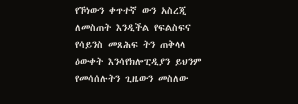የኾነውን ቀጥተኛ ውን አስረጂ ለመስጠት እንዲችል የፍልስፍና የሳይንስ መጸሕፍ ትን ጠቅላላ ዕውቀት እንሳየክሎፒዲያን ይህንም የመሳሰሉትን ጊዜውን መስለው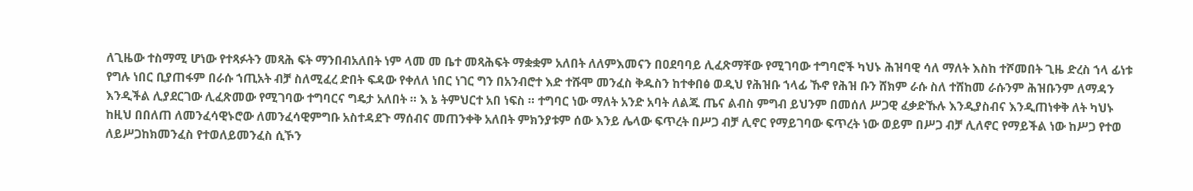ለጊዜው ተስማሚ ሆነው የተጻፉትን መጻሕ ፍት ማንበብአለበት ነም ላመ መ ቤተ መጻሕፍት ማቋቋም አለበት ለለምእመናን በዐደባባይ ሊፈጽማቸው የሚገባው ተግባሮች ካህኑ ሕዝባዊ ሳለ ማለት እስከ ተሾመበት ጊዜ ድረስ ኀላ ፊነቱ የግሉ ነበር ቢያጠፋም በራሱ ኀጢአት ብቻ ስለሚፈረ ድበት ፍዳው የቀለለ ነበር ነገር ግን በአንብሮተ እድ ተሹሞ መንፈስ ቅዱስን ከተቀበፅ ወዲህ የሕዝቡ ኀላፊ ኹኖ የሕዝ ቡን ሸክም ራሱ ስለ ተሸከመ ራሱንም ሕዝቡንም ለማዳን እንዲችል ሊያደርገው ሊፈጽመው የሚገባው ተግባርና ግዴታ አለበት ። እ ኔ ትምህርተ አበ ነፍስ ። ተግባር ነው ማለት አንድ አባት ለልጁ ጤና ልብስ ምግብ ይህንም በመሰለ ሥጋዊ ፈቃድኹሉ እንዲያስብና እንዲጠነቀቅ ለት ካህኑ ከዚህ በበለጠ ለመንፈሳዊኑሮው ለመንፈሳዊምግቡ አስተዳደጉ ማሰብና መጠንቀቅ አለበት ምክንያቱም ሰው እንይ ሌላው ፍጥረት በሥጋ ብቻ ሊኖር የማይገባው ፍጥረት ነው ወይም በሥጋ ብቻ ሊለኖር የማይችል ነው ከሥጋ የተወ ለይሥጋከክመንፈስ የተወለይመንፈስ ሲኾን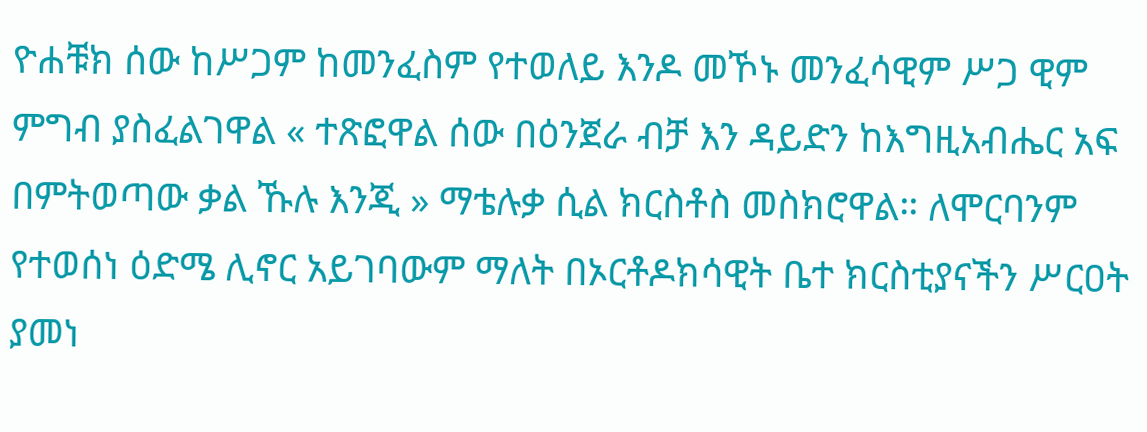ዮሐቹክ ሰው ከሥጋም ከመንፈስም የተወለይ እንዶ መኾኑ መንፈሳዊም ሥጋ ዊም ምግብ ያስፈልገዋል « ተጽፎዋል ሰው በዕንጀራ ብቻ እን ዳይድን ከእግዚአብሔር አፍ በምትወጣው ቃል ኹሉ እንጂ » ማቴሉቃ ሲል ክርስቶስ መስክሮዋል። ለሞርባንም የተወሰነ ዕድሜ ሊኖር አይገባውም ማለት በኦርቶዶክሳዊት ቤተ ክርስቲያናችን ሥርዐት ያመነ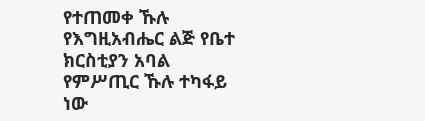የተጠመቀ ኹሉ የእግዚአብሔር ልጅ የቤተ ክርስቲያን አባል የምሥጢር ኹሉ ተካፋይ ነው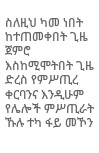ስለዚህ ካመ ነበት ከተጠመቀበት ጊዜ ጀምሮ እስከሚሞትበት ጊዜ ድረስ የምሥጢረ ቀርባንና እንዲሁም የሌሎች ምሥጢራት ኹሉ ተካ ፋይ መኾን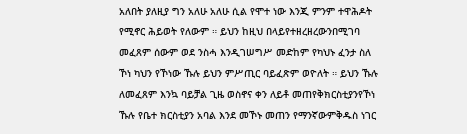አለበት ያለዚያ ግን አለሁ አለሁ ሲል የሞተ ነው እንጂ ምንም ተዋሕዶት የሚኖር ሕይወት የለውም ። ይህን ከዚህ በላይየተዘረዘረውንበሚገባ መፈጸም ሰውም ወደ ንስሓ እንዲገሠግሥ መድከም የካህኑ ፈንታ ስለ ኾነ ካህን የኾነው ኹሉ ይህን ምሥጢር ባይፈጽም ወዮለት ። ይህን ኹሉ ለመፈጸም እንኳ ባይቻል ጊዜ ወስኖና ቀን ለይቶ መጠየቅክርስቲያንየኾነ ኹሉ የቤተ ክርስቲያን አባል እንደ መኾኑ መጠን የማንኛውምቅዱስ ነገር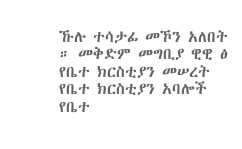ኹሉ ተሳታፊ መኾን አለበት ። መቅድም መግቢያ ዊዊ ፅ የቤተ ክርስቲያን መሠረት የቤተ ክርስቲያን አባሎች የቤተ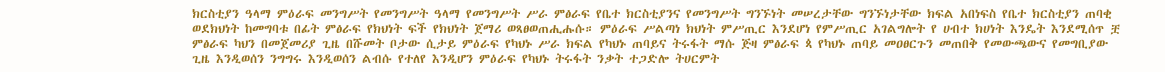ክርስቲያን ዓላማ ምዕራፍ መንግሥት የመንግሥት ዓላማ የመንግሥት ሥራ ምፅራፍ የቤተ ክርስቲያንና የመንግሥት ግንኙነት መሠረታቸው ግንኙነታቸው ክፍል አበነፍስ የቤተ ክርስቲያን ጠባቂ ወደክህነት ከመግባቱ በፊት ምፅራፍ የክህነት ፍች የክህነት ጀማሪ ወጻፀወጠሒሑሱ። ምዕራፍ ሥልጣነ ክህነት ምሥጢር እንደሆነ የምሥጢር አገልግሎት የ ሀብተ ክሀነት እንዴት እንደሚሰጥ ቿ ምፅራፍ ካህን በመጀመሪያ ጊዜ በሹመት ቦታው ሲታይ ምዕራፍ የካህኑ ሥራ ክፍል የካህኑ ጠባይና ትሩፋት ማሱ ጅዛ ምፅራፍ ጳ የካህኑ ጠባይ መዐፀርጉን መጠበቅ የመውጫውና የመግቢያው ጊዜ እንዲወሰን ንግግሩ እንዲወሰን ልብሱ የተለየ እንዲሆን ምዕራፍ የካህኑ ትሩፋት ንቃት ተጋድሎ ትሀርምት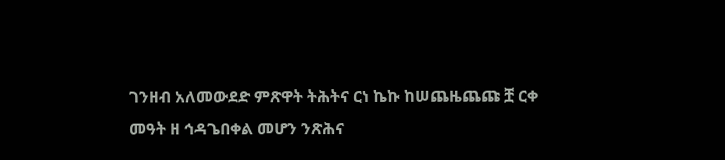ገንዘብ አለመውደድ ምጽዋት ትሕትና ርነ ኬኩ ከሠጨዜጨጩ ቿ ርቀ መዓት ዘ ኅዳጌበቀል መሆን ንጽሕና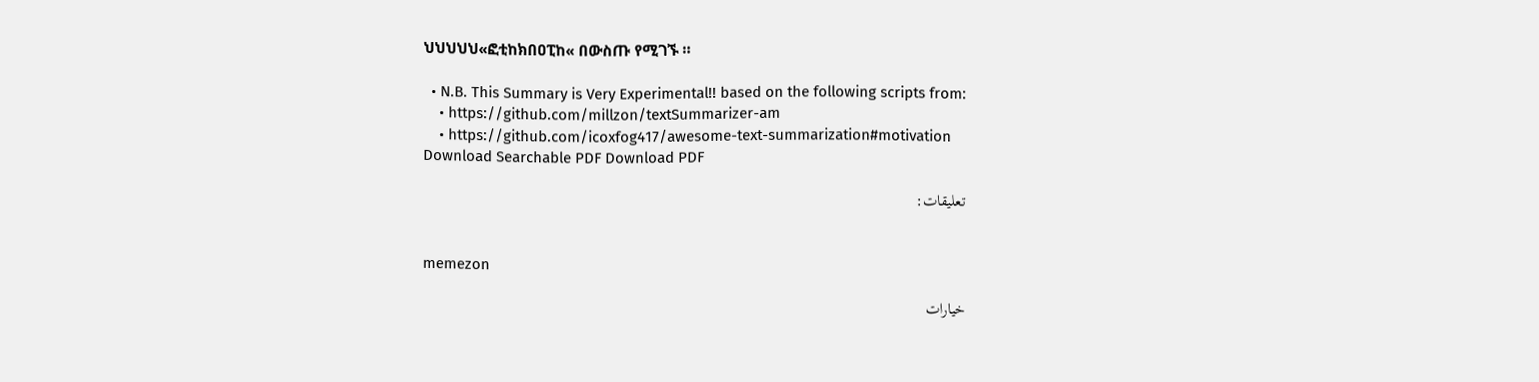ህህህህህ«ፎቲከክበዐፒከ« በውስጡ የሚገኙ ።

  • N.B. This Summary is Very Experimental!! based on the following scripts from:
    • https://github.com/millzon/textSummarizer-am
    • https://github.com/icoxfog417/awesome-text-summarization#motivation
Download Searchable PDF Download PDF

تعليقات:


memezon

خيارات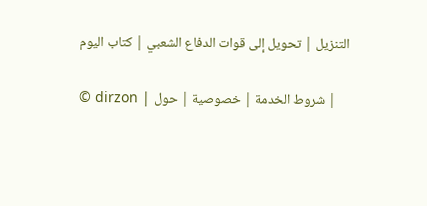التنزيل | تحويل إلى قوات الدفاع الشعبي | كتاب اليوم

© dirzon | شروط الخدمة | خصوصية | حول |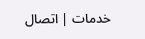خدمات | اتصال